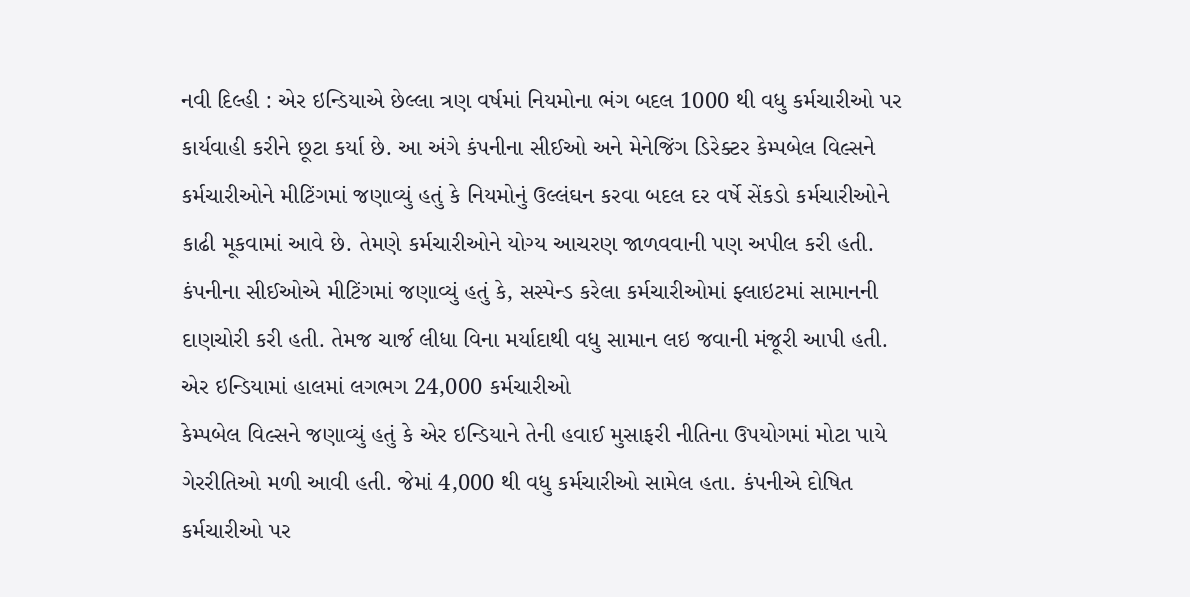નવી દિલ્હી : એર ઇન્ડિયાએ છેલ્લા ત્રણ વર્ષમાં નિયમોના ભંગ બદલ 1000 થી વધુ કર્મચારીઓ પર કાર્યવાહી કરીને છૂટા કર્યા છે. આ અંગે કંપનીના સીઈઓ અને મેનેજિંગ ડિરેક્ટર કેમ્પબેલ વિલ્સને કર્મચારીઓને મીટિંગમાં જણાવ્યું હતું કે નિયમોનું ઉલ્લંઘન કરવા બદલ દર વર્ષે સેંકડો કર્મચારીઓને કાઢી મૂકવામાં આવે છે. તેમણે કર્મચારીઓને યોગ્ય આચરણ જાળવવાની પણ અપીલ કરી હતી. કંપનીના સીઈઓએ મીટિંગમાં જણાવ્યું હતું કે, સસ્પેન્ડ કરેલા કર્મચારીઓમાં ફ્લાઇટમાં સામાનની દાણચોરી કરી હતી. તેમજ ચાર્જ લીધા વિના મર્યાદાથી વધુ સામાન લઇ જવાની મંજૂરી આપી હતી.
એર ઇન્ડિયામાં હાલમાં લગભગ 24,000 કર્મચારીઓ
કેમ્પબેલ વિલ્સને જણાવ્યું હતું કે એર ઇન્ડિયાને તેની હવાઈ મુસાફરી નીતિના ઉપયોગમાં મોટા પાયે ગેરરીતિઓ મળી આવી હતી. જેમાં 4,000 થી વધુ કર્મચારીઓ સામેલ હતા. કંપનીએ દોષિત કર્મચારીઓ પર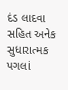દંડ લાદવા સહિત અનેક સુધારાત્મક પગલાં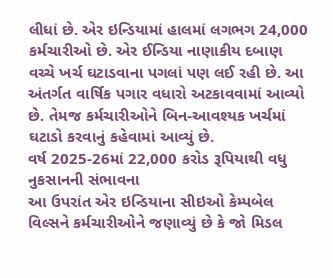લીધાં છે. એર ઇન્ડિયામાં હાલમાં લગભગ 24,000 કર્મચારીઓ છે. એર ઈન્ડિયા નાણાકીય દબાણ વચ્ચે ખર્ચ ઘટાડવાના પગલાં પણ લઈ રહી છે. આ અંતર્ગત વાર્ષિક પગાર વધારો અટકાવવામાં આવ્યો છે. તેમજ કર્મચારીઓને બિન-આવશ્યક ખર્ચમાં ઘટાડો કરવાનું કહેવામાં આવ્યું છે.
વર્ષ 2025-26માં 22,000 કરોડ રૂપિયાથી વધુ નુકસાનની સંભાવના
આ ઉપરાંત એર ઇન્ડિયાના સીઇઓ કેમ્પબેલ વિલ્સને કર્મચારીઓને જણાવ્યું છે કે જો મિડલ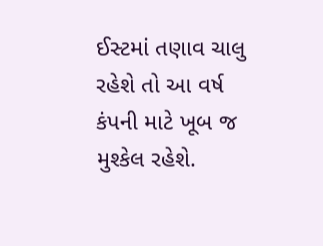ઈસ્ટમાં તણાવ ચાલુ રહેશે તો આ વર્ષ કંપની માટે ખૂબ જ મુશ્કેલ રહેશે.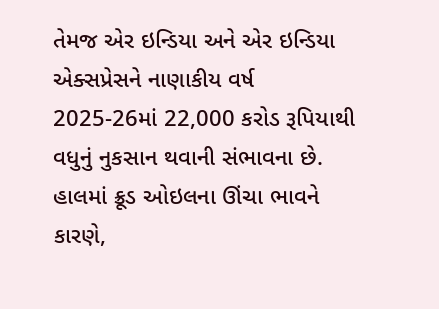તેમજ એર ઇન્ડિયા અને એર ઇન્ડિયા એક્સપ્રેસને નાણાકીય વર્ષ 2025-26માં 22,000 કરોડ રૂપિયાથી વધુનું નુકસાન થવાની સંભાવના છે. હાલમાં ક્રૂડ ઓઇલના ઊંચા ભાવને કારણે,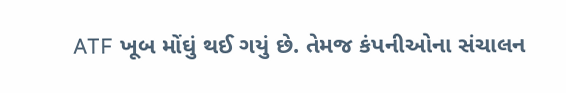ATF ખૂબ મોંઘું થઈ ગયું છે. તેમજ કંપનીઓના સંચાલન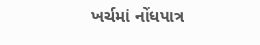ખર્ચમાં નોંધપાત્ર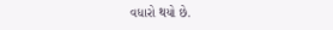વધારો થયો છે.